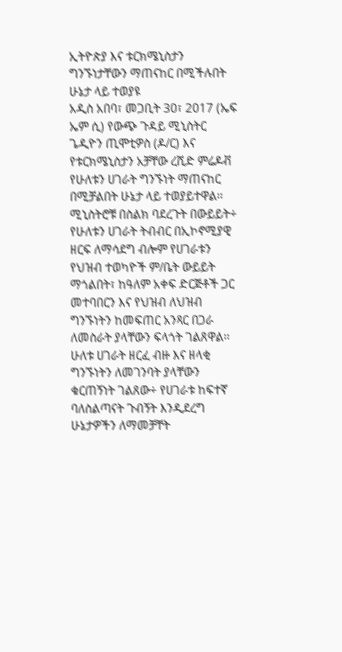ኢትዮጵያ እና ቱርክሜኒስታን ግንኙነታቸውን ማጠናከር በሚችሉበት ሁኔታ ላይ ተወያዩ
አዲስ አበባ፣ መጋቢት 30፣ 2017 (ኤፍ ኤም ሲ) የውጭ ጉዳይ ሚኒስትር ጌዲዮን ጢሞቲዎስ (ዶ/ር) እና የቱርክሜኒስታን አቻቸው ረሺድ ምሬዶቭ የሁለቱን ሀገራት ግንኙነት ማጠናከር በሚቻልበት ሁኔታ ላይ ተወያይተዋል፡፡
ሚኒስትሮቹ በስልክ ባደረጉት በውይይት÷ የሁለቱን ሀገራት ትብብር በኢኮኖሚያዊ ዘርፍ ለማሳደግ ብሎም የሀገራቱን የህዝብ ተወካዮች ም/ቤት ውይይት ማጎልበት፣ ከዓለም አቀፍ ድርጅቶች ጋር መተባበርን እና የህዝብ ለህዝብ ግንኙነትን ከመፍጠር አንጻር በጋራ ለመስራት ያላቸውን ፍላጎት ገልጸዋል፡፡
ሁለቱ ሀገራት ዘርፈ ብዙ እና ዘላቂ ግንኙነትን ለመገንባት ያላቸውን ቁርጠኝነት ገልጸው÷ የሀገራቱ ከፍተኛ ባለስልጣናት ጉብኝት እንዲደረግ ሁኔታዎችን ለማመቻቸት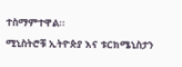ተስማምተዋል፡፡
ሚኒስትሮቹ ኢትዮጵያ እና ቱርክሜኒስታን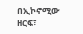በኢኮኖሚው ዘርፍ፣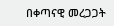በቀጣናዊ መረጋጋት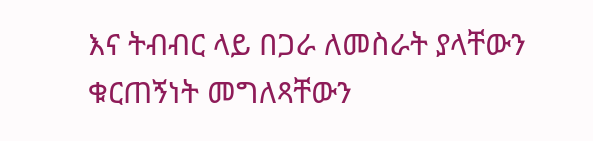እና ትብብር ላይ በጋራ ለመስራት ያላቸውን ቁርጠኝነት መግለጻቸውን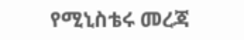የሚኒስቴሩ መረጃ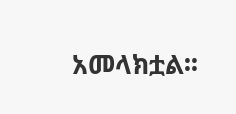አመላክቷል፡፡